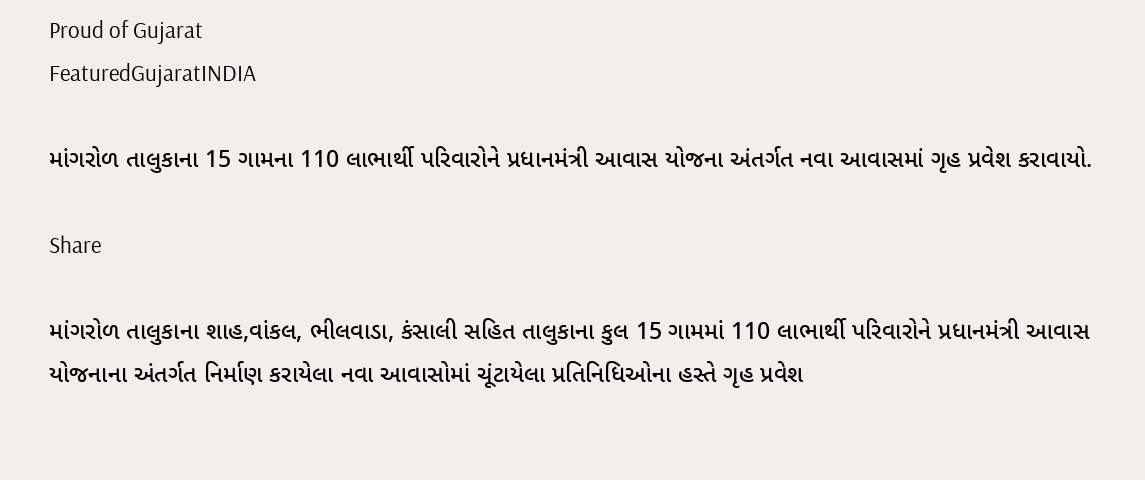Proud of Gujarat
FeaturedGujaratINDIA

માંગરોળ તાલુકાના 15 ગામના 110 લાભાર્થી પરિવારોને પ્રધાનમંત્રી આવાસ યોજના અંતર્ગત નવા આવાસમાં ગૃહ પ્રવેશ કરાવાયો.

Share

માંગરોળ તાલુકાના શાહ,વાંકલ, ભીલવાડા, કંસાલી સહિત તાલુકાના કુલ 15 ગામમાં 110 લાભાર્થી પરિવારોને પ્રધાનમંત્રી આવાસ યોજનાના અંતર્ગત નિર્માણ કરાયેલા નવા આવાસોમાં ચૂંટાયેલા પ્રતિનિધિઓના હસ્તે ગૃહ પ્રવેશ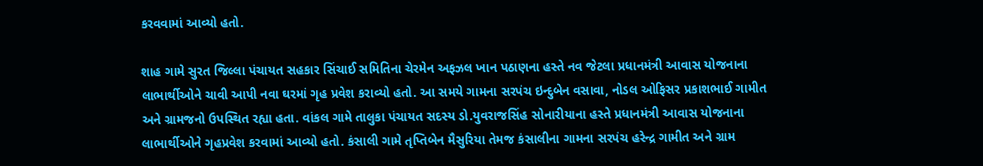કરવવામાં આવ્યો હતો.

શાહ ગામે સુરત જિલ્લા પંચાયત સહકાર સિંચાઈ સમિતિના ચેરમેન અફઝલ ખાન પઠાણના હસ્તે નવ જેટલા પ્રધાનમંત્રી આવાસ યોજનાના લાભાર્થીઓને ચાવી આપી નવા ઘરમાં ગૃહ પ્રવેશ કરાવ્યો હતો. આ સમયે ગામના સરપંચ ઇન્દુબેન વસાવા, નોડલ ઓફિસર પ્રકાશભાઈ ગામીત અને ગ્રામજનો ઉપસ્થિત રહ્યા હતા. વાંકલ ગામે તાલુકા પંચાયત સદસ્ય ડો.યુવરાજસિંહ સોનારીયાના હસ્તે પ્રધાનમંત્રી આવાસ યોજનાના લાભાર્થીઓને ગૃહપ્રવેશ કરવામાં આવ્યો હતો. કંસાલી ગામે તૃપ્તિબેન મૈસુરિયા તેમજ કંસાલીના ગામના સરપંચ હરેન્દ્ર ગામીત અને ગ્રામ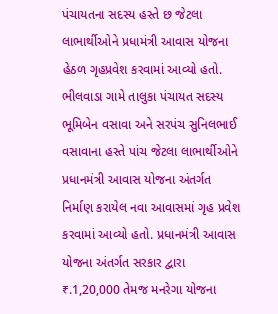પંચાયતના સદસ્ય હસ્તે છ જેટલા લાભાર્થીઓને પ્રધામંત્રી આવાસ યોજના હેઠળ ગૃહપ્રવેશ કરવામાં આવ્યો હતો. ભીલવાડા ગામે તાલુકા પંચાયત સદસ્ય ભૂમિબેન વસાવા અને સરપંચ સુનિલભાઈ વસાવાના હસ્તે પાંચ જેટલા લાભાર્થીઓને પ્રધાનમંત્રી આવાસ યોજના અંતર્ગત નિર્માણ કરાયેલ નવા આવાસમાં ગૃહ પ્રવેશ કરવામાં આવ્યો હતો. પ્રધાનમંત્રી આવાસ યોજના અંતર્ગત સરકાર દ્વારા ₹.1,20,000 તેમજ મનરેગા યોજના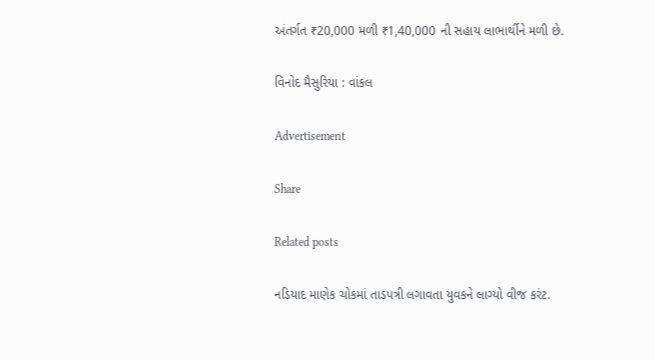અંતર્ગત ₹20,000 મળી ₹1,40,000 ની સહાય લાભાર્થીને મળી છે.

વિનોદ મૈસુરિયા : વાંકલ

Advertisement

Share

Related posts

નડિયાદ માણેક ચોકમાં તાડપત્રી લગાવતા યુવકને લાગ્યો વીજ કરંટ.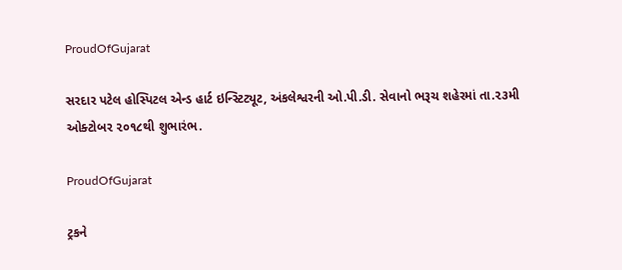ProudOfGujarat

સરદાર પટેલ હોસ્પિટલ એન્ડ હાર્ટ ઇન્સ્ટિટ્યૂટ, અંકલેશ્વરની ઓ.પી.ડી. સેવાનો ભરૂચ શહેરમાં તા.૨૩મી ઓક્ટોબર ૨૦૧૮થી શુભારંભ.

ProudOfGujarat

ટ્રકને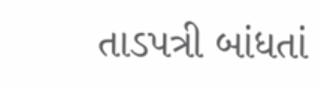તાડપત્રી બાંધતાં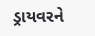ડ્રાયવરને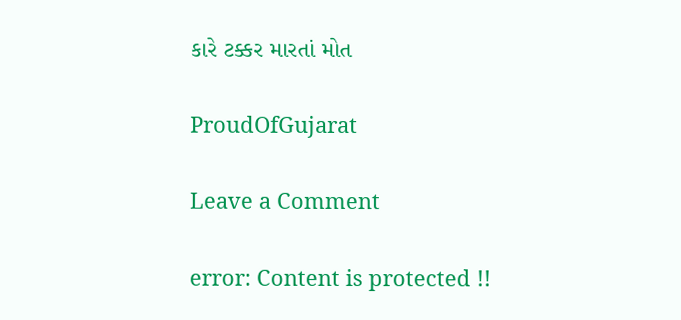કારે ટક્કર મારતાં મોત

ProudOfGujarat

Leave a Comment

error: Content is protected !!